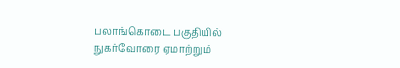பலாங்கொடை பகுதியில் நுகர்வோரை ஏமாற்றும்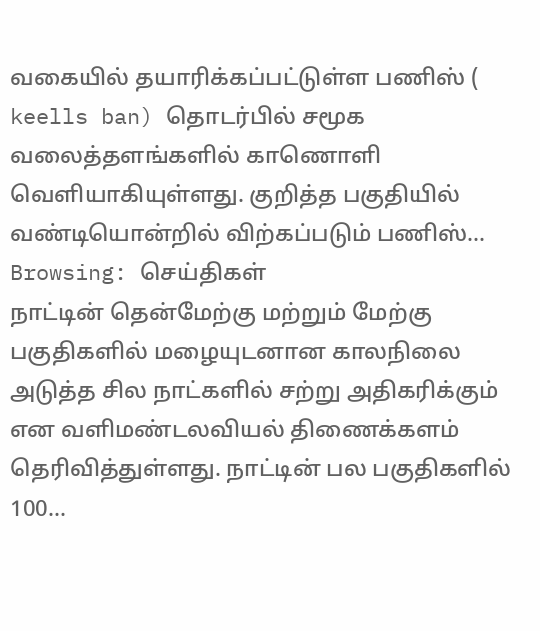வகையில் தயாரிக்கப்பட்டுள்ள பணிஸ் ( keells ban) தொடர்பில் சமூக வலைத்தளங்களில் காணொளி வெளியாகியுள்ளது. குறித்த பகுதியில் வண்டியொன்றில் விற்கப்படும் பணிஸ்…
Browsing: செய்திகள்
நாட்டின் தென்மேற்கு மற்றும் மேற்கு பகுதிகளில் மழையுடனான காலநிலை அடுத்த சில நாட்களில் சற்று அதிகரிக்கும் என வளிமண்டலவியல் திணைக்களம் தெரிவித்துள்ளது. நாட்டின் பல பகுதிகளில் 100…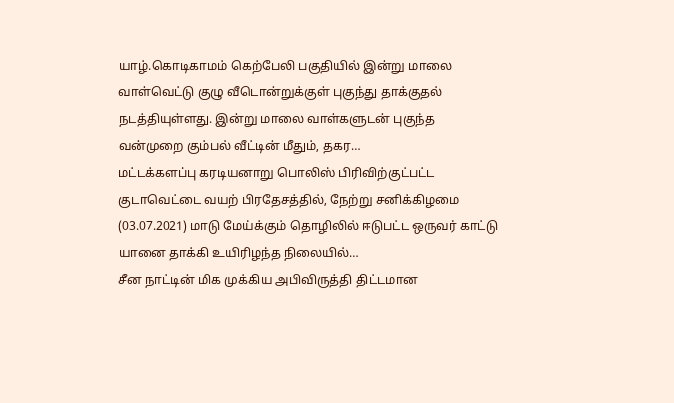யாழ்.கொடிகாமம் கெற்பேலி பகுதியில் இன்று மாலை வாள்வெட்டு குழு வீடொன்றுக்குள் புகுந்து தாக்குதல் நடத்தியுள்ளது. இன்று மாலை வாள்களுடன் புகுந்த வன்முறை கும்பல் வீட்டின் மீதும், தகர…
மட்டக்களப்பு கரடியனாறு பொலிஸ் பிரிவிற்குட்பட்ட குடாவெட்டை வயற் பிரதேசத்தில், நேற்று சனிக்கிழமை (03.07.2021) மாடு மேய்க்கும் தொழிலில் ஈடுபட்ட ஒருவர் காட்டு யானை தாக்கி உயிரிழந்த நிலையில்…
சீன நாட்டின் மிக முக்கிய அபிவிருத்தி திட்டமான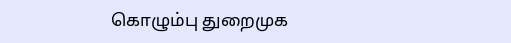கொழும்பு துறைமுக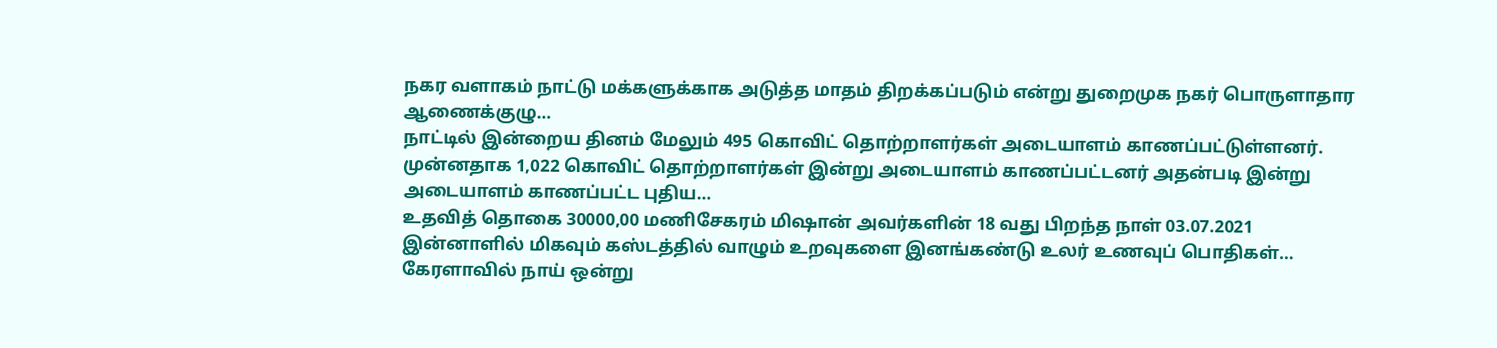நகர வளாகம் நாட்டு மக்களுக்காக அடுத்த மாதம் திறக்கப்படும் என்று துறைமுக நகர் பொருளாதார ஆணைக்குழு…
நாட்டில் இன்றைய தினம் மேலும் 495 கொவிட் தொற்றாளர்கள் அடையாளம் காணப்பட்டுள்ளனர். முன்னதாக 1,022 கொவிட் தொற்றாளர்கள் இன்று அடையாளம் காணப்பட்டனர் அதன்படி இன்று அடையாளம் காணப்பட்ட புதிய…
உதவித் தொகை 30000,00 மணிசேகரம் மிஷான் அவர்களின் 18 வது பிறந்த நாள் 03.07.2021 இன்னாளில் மிகவும் கஸ்டத்தில் வாழும் உறவுகளை இனங்கண்டு உலர் உணவுப் பொதிகள்…
கேரளாவில் நாய் ஒன்று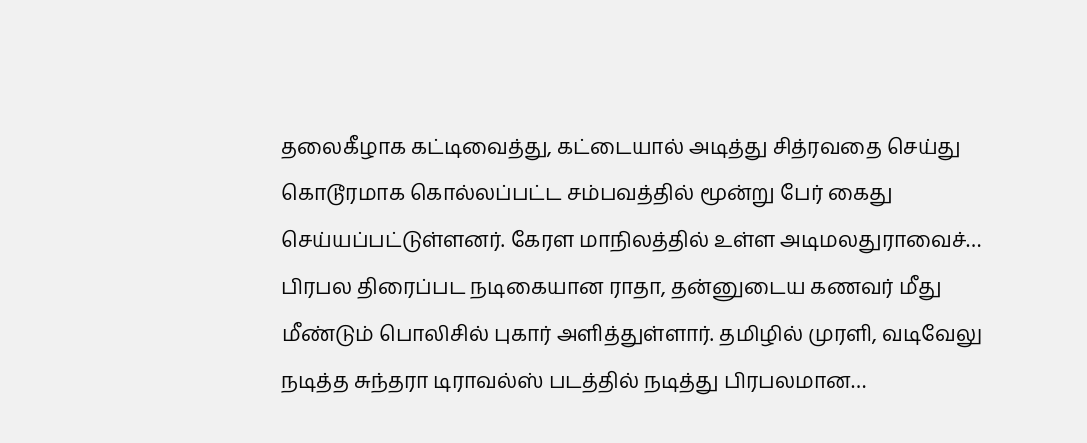தலைகீழாக கட்டிவைத்து, கட்டையால் அடித்து சித்ரவதை செய்து கொடூரமாக கொல்லப்பட்ட சம்பவத்தில் மூன்று பேர் கைது செய்யப்பட்டுள்ளனர். கேரள மாநிலத்தில் உள்ள அடிமலதுராவைச்…
பிரபல திரைப்பட நடிகையான ராதா, தன்னுடைய கணவர் மீது மீண்டும் பொலிசில் புகார் அளித்துள்ளார். தமிழில் முரளி, வடிவேலு நடித்த சுந்தரா டிராவல்ஸ் படத்தில் நடித்து பிரபலமான…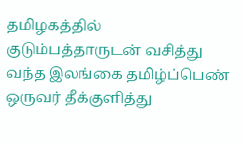தமிழகத்தில் குடும்பத்தாருடன் வசித்து வந்த இலங்கை தமிழ்ப்பெண் ஒருவர் தீக்குளித்து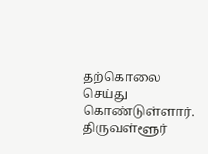தற்கொலை செய்து கொண்டுள்ளார். திருவள்ளூர்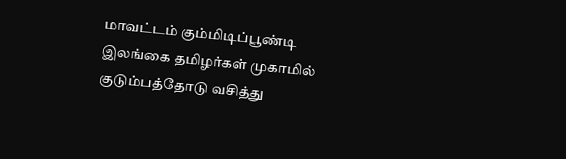மாவட்டம் கும்மிடிப்பூண்டி இலங்கை தமிழர்கள் முகாமில் குடும்பத்தோடு வசித்து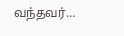வந்தவர்…